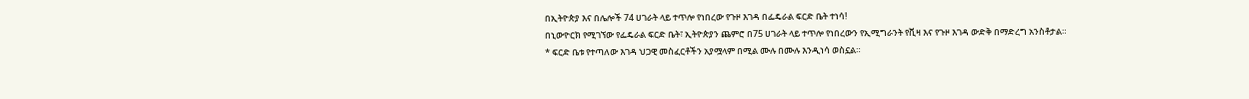በኢትዮጵያ እና በሌሎች 74 ሀገራት ላይ ተጥሎ የነበረው የጉዞ እገዳ በፌዴራል ፍርድ ቤት ተነሳ!
በኒውዮርክ የሚገኘው የፌዴራል ፍርድ ቤት፣ ኢትዮጵያን ጨምሮ በ75 ሀገራት ላይ ተጥሎ የነበረውን የኢሚግራንት የቪዛ እና የጉዞ እገዳ ውድቅ በማድረግ አንስቶታል።
* ፍርድ ቤቱ የተጣለው እገዳ ህጋዊ መስፈርቶችን አያሟላም በሚል ሙሉ በሙሉ እንዲነሳ ወስኗል።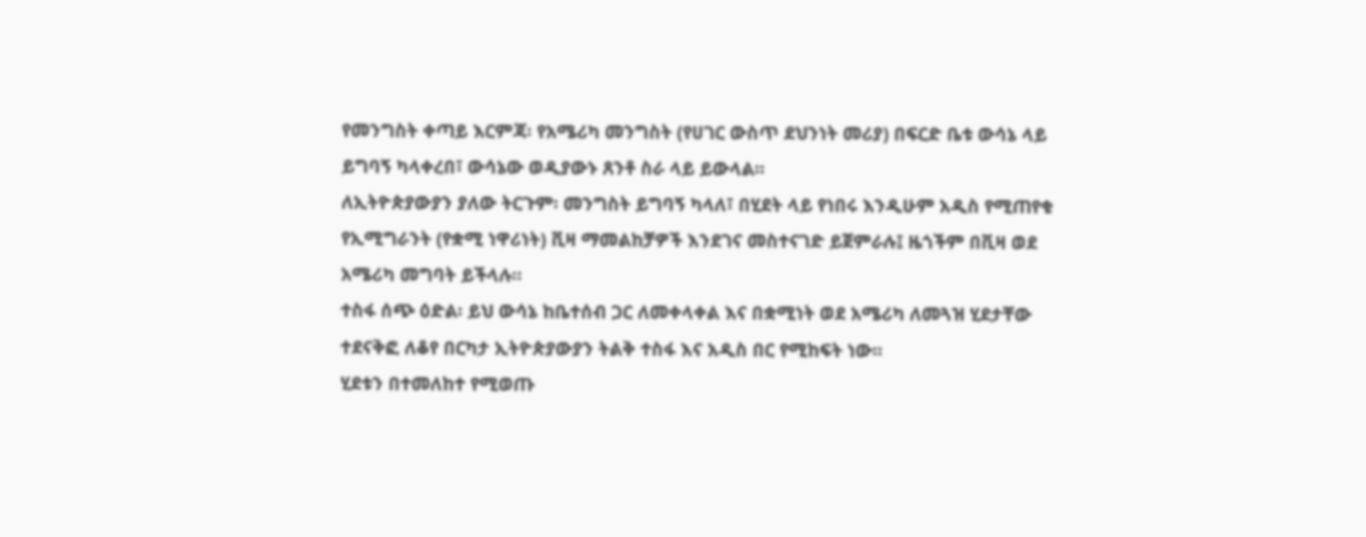የመንግስት ቀጣይ እርምጃ፡ የአሜሪካ መንግስት (የሀገር ውስጥ ደህንነት መሪያ) በፍርድ ቤቱ ውሳኔ ላይ ይግባኝ ካላቀረበ፣ ውሳኔው ወዲያውኑ ጸንቶ ስራ ላይ ይውላል።
ለኢትዮጵያውያን ያለው ትርጉም፡ መንግስት ይግባኝ ካላለ፣ በሂደት ላይ የነበሩ እንዲሁም አዲስ የሚጠየቁ የኢሚግራንት (የቋሚ ነዋሪነት) ቪዛ ማመልከቻዎች እንደገና መስተናገድ ይጀምራሉ፤ ዜጎችም በቪዛ ወደ አሜሪካ መግባት ይችላሉ።
ተስፋ ሰጭ ዕድል፡ ይህ ውሳኔ ከቤተሰብ ጋር ለመቀላቀል እና በቋሚነት ወደ አሜሪካ ለመጓዝ ሂደታቸው ተደናቅፎ ለቆየ በርካታ ኢትዮጵያውያን ትልቅ ተስፋ እና አዲስ በር የሚከፍት ነው።
ሂደቱን በተመለከተ የሚወጡ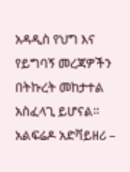አዳዲስ የህግ እና የይግባኝ መረጃዎችን በትኩረት መከታተል አስፈላጊ ይሆናል።
አልፍሬዶ አድቫይዘሪ –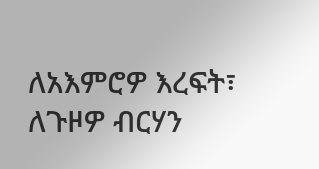ለአእምሮዎ እረፍት፣ ለጉዞዎ ብርሃን